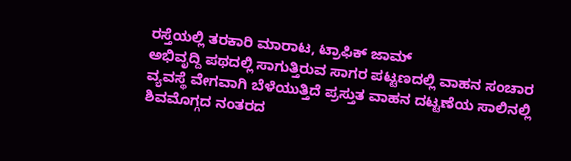ರಸ್ತೆಯಲ್ಲಿ ತರಕಾರಿ ಮಾರಾಟ, ಟ್ರಾಫಿಕ್ ಜಾಮ್
ಅಭಿವೃದ್ದಿ ಪಥದಲ್ಲಿ ಸಾಗುತ್ತಿರುವ ಸಾಗರ ಪಟ್ಟಣದಲ್ಲಿ ವಾಹನ ಸಂಚಾರ ವ್ಯವಸ್ಥೆ ವೇಗವಾಗಿ ಬೆಳೆಯುತ್ತಿದೆ ಪ್ರಸ್ತುತ ವಾಹನ ದಟ್ಟಣೆಯ ಸಾಲಿನಲ್ಲಿ ಶಿವಮೊಗ್ಗದ ನಂತರದ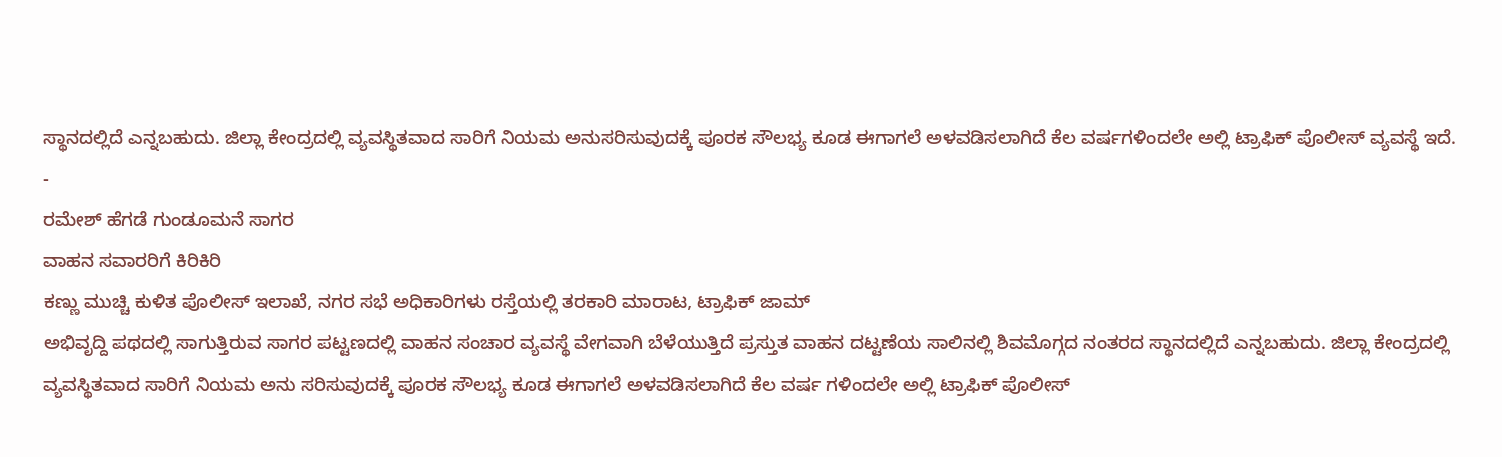ಸ್ಥಾನದಲ್ಲಿದೆ ಎನ್ನಬಹುದು. ಜಿಲ್ಲಾ ಕೇಂದ್ರದಲ್ಲಿ ವ್ಯವಸ್ಥಿತವಾದ ಸಾರಿಗೆ ನಿಯಮ ಅನುಸರಿಸುವುದಕ್ಕೆ ಪೂರಕ ಸೌಲಭ್ಯ ಕೂಡ ಈಗಾಗಲೆ ಅಳವಡಿಸಲಾಗಿದೆ ಕೆಲ ವರ್ಷಗಳಿಂದಲೇ ಅಲ್ಲಿ ಟ್ರಾಫಿಕ್ ಪೊಲೀಸ್ ವ್ಯವಸ್ಥೆ ಇದೆ.
-
ರಮೇಶ್ ಹೆಗಡೆ ಗುಂಡೂಮನೆ ಸಾಗರ
ವಾಹನ ಸವಾರರಿಗೆ ಕಿರಿಕಿರಿ
ಕಣ್ಣು ಮುಚ್ಚಿ ಕುಳಿತ ಪೊಲೀಸ್ ಇಲಾಖೆ, ನಗರ ಸಭೆ ಅಧಿಕಾರಿಗಳು ರಸ್ತೆಯಲ್ಲಿ ತರಕಾರಿ ಮಾರಾಟ, ಟ್ರಾಫಿಕ್ ಜಾಮ್
ಅಭಿವೃದ್ದಿ ಪಥದಲ್ಲಿ ಸಾಗುತ್ತಿರುವ ಸಾಗರ ಪಟ್ಟಣದಲ್ಲಿ ವಾಹನ ಸಂಚಾರ ವ್ಯವಸ್ಥೆ ವೇಗವಾಗಿ ಬೆಳೆಯುತ್ತಿದೆ ಪ್ರಸ್ತುತ ವಾಹನ ದಟ್ಟಣೆಯ ಸಾಲಿನಲ್ಲಿ ಶಿವಮೊಗ್ಗದ ನಂತರದ ಸ್ಥಾನದಲ್ಲಿದೆ ಎನ್ನಬಹುದು. ಜಿಲ್ಲಾ ಕೇಂದ್ರದಲ್ಲಿ ವ್ಯವಸ್ಥಿತವಾದ ಸಾರಿಗೆ ನಿಯಮ ಅನು ಸರಿಸುವುದಕ್ಕೆ ಪೂರಕ ಸೌಲಭ್ಯ ಕೂಡ ಈಗಾಗಲೆ ಅಳವಡಿಸಲಾಗಿದೆ ಕೆಲ ವರ್ಷ ಗಳಿಂದಲೇ ಅಲ್ಲಿ ಟ್ರಾಫಿಕ್ ಪೊಲೀಸ್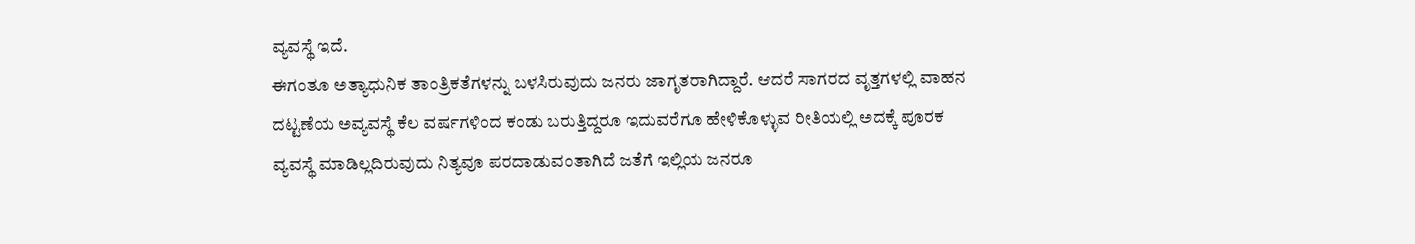ವ್ಯವಸ್ಥೆ ಇದೆ.
ಈಗಂತೂ ಅತ್ಯಾಧುನಿಕ ತಾಂತ್ರಿಕತೆಗಳನ್ನು ಬಳಸಿರುವುದು ಜನರು ಜಾಗೃತರಾಗಿದ್ದಾರೆ. ಆದರೆ ಸಾಗರದ ವೃತ್ತಗಳಲ್ಲಿ ವಾಹನ ದಟ್ಟಣೆಯ ಅವ್ಯವಸ್ಥೆ ಕೆಲ ವರ್ಷಗಳಿಂದ ಕಂಡು ಬರುತ್ತಿದ್ದರೂ ಇದುವರೆಗೂ ಹೇಳಿಕೊಳ್ಳುವ ರೀತಿಯಲ್ಲಿ ಅದಕ್ಕೆ ಪೂರಕ ವ್ಯವಸ್ಥೆ ಮಾಡಿಲ್ಲದಿರುವುದು ನಿತ್ಯವೂ ಪರದಾಡುವಂತಾಗಿದೆ ಜತೆಗೆ ಇಲ್ಲಿಯ ಜನರೂ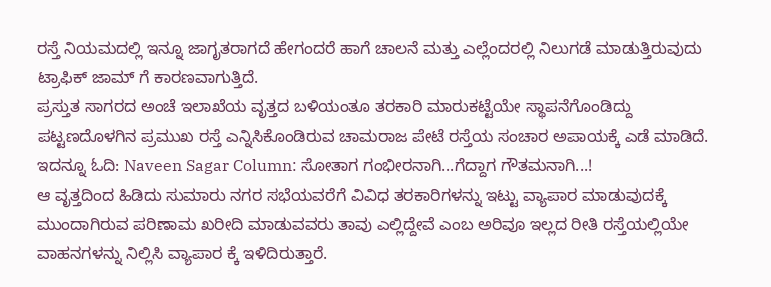ರಸ್ತೆ ನಿಯಮದಲ್ಲಿ ಇನ್ನೂ ಜಾಗೃತರಾಗದೆ ಹೇಗಂದರೆ ಹಾಗೆ ಚಾಲನೆ ಮತ್ತು ಎಲ್ಲೆಂದರಲ್ಲಿ ನಿಲುಗಡೆ ಮಾಡುತ್ತಿರುವುದು ಟ್ರಾಫಿಕ್ ಜಾಮ್ ಗೆ ಕಾರಣವಾಗುತ್ತಿದೆ.
ಪ್ರಸ್ತುತ ಸಾಗರದ ಅಂಚೆ ಇಲಾಖೆಯ ವೃತ್ತದ ಬಳಿಯಂತೂ ತರಕಾರಿ ಮಾರುಕಟ್ಟೆಯೇ ಸ್ಥಾಪನೆಗೊಂಡಿದ್ದು ಪಟ್ಟಣದೊಳಗಿನ ಪ್ರಮುಖ ರಸ್ತೆ ಎನ್ನಿಸಿಕೊಂಡಿರುವ ಚಾಮರಾಜ ಪೇಟೆ ರಸ್ತೆಯ ಸಂಚಾರ ಅಪಾಯಕ್ಕೆ ಎಡೆ ಮಾಡಿದೆ.
ಇದನ್ನೂ ಓದಿ: Naveen Sagar Column: ಸೋತಾಗ ಗಂಭೀರನಾಗಿ...ಗೆದ್ದಾಗ ಗೌತಮನಾಗಿ...!
ಆ ವೃತ್ತದಿಂದ ಹಿಡಿದು ಸುಮಾರು ನಗರ ಸಭೆಯವರೆಗೆ ವಿವಿಧ ತರಕಾರಿಗಳನ್ನು ಇಟ್ಟು ವ್ಯಾಪಾರ ಮಾಡುವುದಕ್ಕೆ ಮುಂದಾಗಿರುವ ಪರಿಣಾಮ ಖರೀದಿ ಮಾಡುವವರು ತಾವು ಎಲ್ಲಿದ್ದೇವೆ ಎಂಬ ಅರಿವೂ ಇಲ್ಲದ ರೀತಿ ರಸ್ತೆಯಲ್ಲಿಯೇ ವಾಹನಗಳನ್ನು ನಿಲ್ಲಿಸಿ ವ್ಯಾಪಾರ ಕ್ಕೆ ಇಳಿದಿರುತ್ತಾರೆ.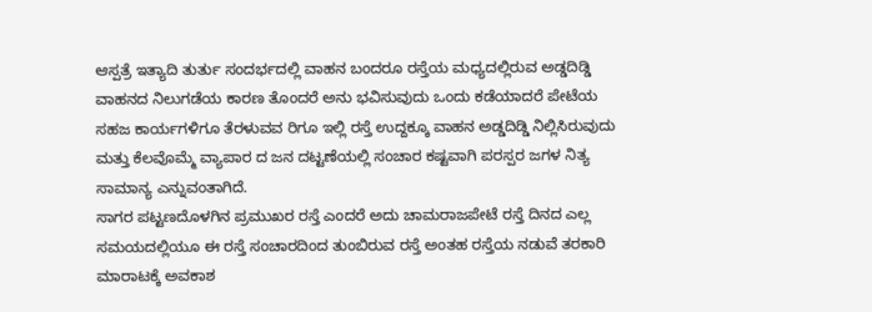ಆಸ್ಪತ್ರೆ ಇತ್ಯಾದಿ ತುರ್ತು ಸಂದರ್ಭದಲ್ಲಿ ವಾಹನ ಬಂದರೂ ರಸ್ತೆಯ ಮಧ್ಯದಲ್ಲಿರುವ ಅಡ್ಡದಿಡ್ಡಿ ವಾಹನದ ನಿಲುಗಡೆಯ ಕಾರಣ ತೊಂದರೆ ಅನು ಭವಿಸುವುದು ಒಂದು ಕಡೆಯಾದರೆ ಪೇಟೆಯ ಸಹಜ ಕಾರ್ಯಗಳಿಗೂ ತೆರಳುವವ ರಿಗೂ ಇಲ್ಲಿ ರಸ್ತೆ ಉದ್ದಕ್ಕೂ ವಾಹನ ಅಡ್ಡದಿಡ್ಡಿ ನಿಲ್ಲಿಸಿರುವುದು ಮತ್ತು ಕೆಲವೊಮ್ಮೆ ವ್ಯಾಪಾರ ದ ಜನ ದಟ್ಟಣೆಯಲ್ಲಿ ಸಂಚಾರ ಕಷ್ಟವಾಗಿ ಪರಸ್ಪರ ಜಗಳ ನಿತ್ಯ ಸಾಮಾನ್ಯ ಎನ್ನುವಂತಾಗಿದೆ.
ಸಾಗರ ಪಟ್ಟಣದೊಳಗಿನ ಪ್ರಮುಖರ ರಸ್ತೆ ಎಂದರೆ ಅದು ಚಾಮರಾಜಪೇಟೆ ರಸ್ತೆ ದಿನದ ಎಲ್ಲ ಸಮಯದಲ್ಲಿಯೂ ಈ ರಸ್ತೆ ಸಂಚಾರದಿಂದ ತುಂಬಿರುವ ರಸ್ತೆ ಅಂತಹ ರಸ್ತೆಯ ನಡುವೆ ತರಕಾರಿ ಮಾರಾಟಕ್ಕೆ ಅವಕಾಶ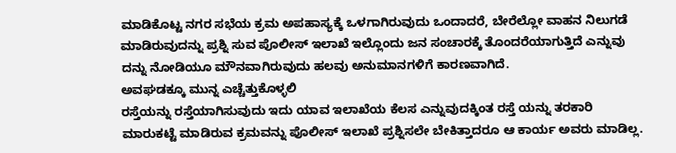ಮಾಡಿಕೊಟ್ಟ ನಗರ ಸಭೆಯ ಕ್ರಮ ಅಪಹಾಸ್ಯಕ್ಕೆ ಒಳಗಾಗಿರುವುದು ಒಂದಾದರೆ, ಬೇರೆಲ್ಲೋ ವಾಹನ ನಿಲುಗಡೆ ಮಾಡಿರುವುದನ್ನು ಪ್ರಶ್ನಿ ಸುವ ಪೊಲೀಸ್ ಇಲಾಖೆ ಇಲ್ಲೊಂದು ಜನ ಸಂಚಾರಕ್ಕೆ ತೊಂದರೆಯಾಗುತ್ತಿದೆ ಎನ್ನುವು ದನ್ನು ನೋಡಿಯೂ ಮೌನವಾಗಿರುವುದು ಹಲವು ಅನುಮಾನಗಳಿಗೆ ಕಾರಣವಾಗಿದೆ.
ಅವಘಡಕ್ಕೂ ಮುನ್ನ ಎಚ್ಚೆತ್ತುಕೊಳ್ಳಲಿ
ರಸ್ತೆಯನ್ನು ರಸ್ತೆಯಾಗಿಸುವುದು ಇದು ಯಾವ ಇಲಾಖೆಯ ಕೆಲಸ ಎನ್ನುವುದಕ್ಕಿಂತ ರಸ್ತೆ ಯನ್ನು ತರಕಾರಿ ಮಾರುಕಟ್ಟೆ ಮಾಡಿರುವ ಕ್ರಮವನ್ನು ಪೊಲೀಸ್ ಇಲಾಖೆ ಪ್ರಶ್ನಿಸಲೇ ಬೇಕಿತ್ತಾದರೂ ಆ ಕಾರ್ಯ ಅವರು ಮಾಡಿಲ್ಲ.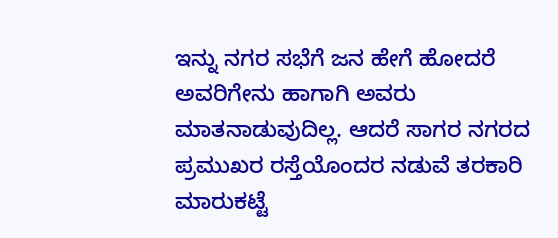ಇನ್ನು ನಗರ ಸಭೆಗೆ ಜನ ಹೇಗೆ ಹೋದರೆ ಅವರಿಗೇನು ಹಾಗಾಗಿ ಅವರು ಮಾತನಾಡುವುದಿಲ್ಲ. ಆದರೆ ಸಾಗರ ನಗರದ ಪ್ರಮುಖರ ರಸ್ತೆಯೊಂದರ ನಡುವೆ ತರಕಾರಿ ಮಾರುಕಟ್ಟೆ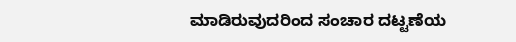ಮಾಡಿರುವುದರಿಂದ ಸಂಚಾರ ದಟ್ಟಣೆಯ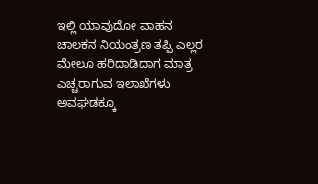ಇಲ್ಲಿ ಯಾವುದೋ ವಾಹನ ಚಾಲಕನ ನಿಯಂತ್ರಣ ತಪ್ಪಿ ಎಲ್ಲರ ಮೇಲೂ ಹರಿದಾಡಿದಾಗ ಮಾತ್ರ ಎಚ್ಚರಾಗುವ ಇಲಾಖೆಗಳು ಅವಘಡಕ್ಕೂ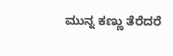ಮುನ್ನ ಕಣ್ಣು ತೆರೆದರೆ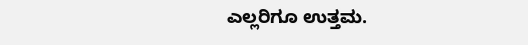ಎಲ್ಲರಿಗೂ ಉತ್ತಮ.